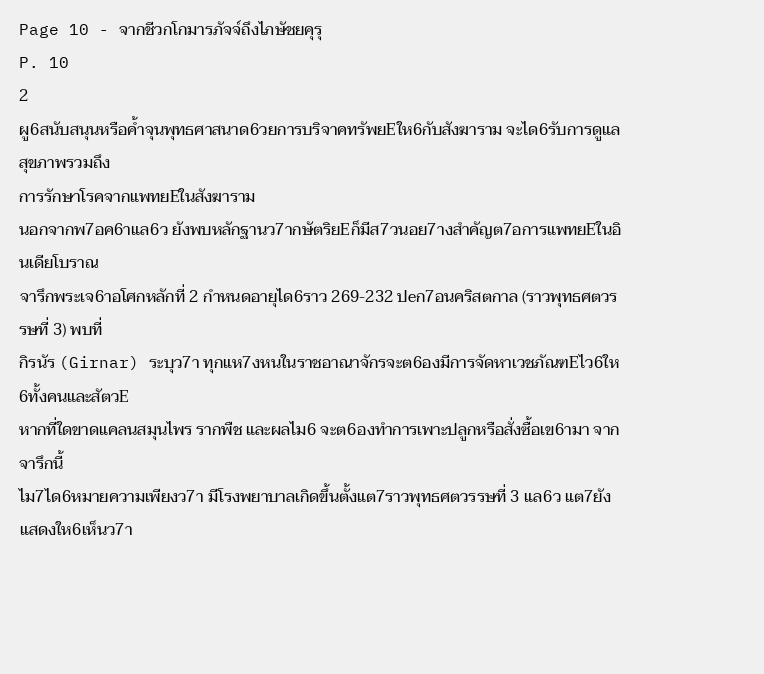Page 10 - จากชีวกโกมารภัจจ์ถึงไภษัชยคุรุ
P. 10
2
ผู6สนับสนุนหรือค้ำจุนพุทธศาสนาด6วยการบริจาคทรัพยEให6กับสังฆาราม จะได6รับการดูแลสุขภาพรวมถึง
การรักษาโรคจากแพทยEในสังฆาราม
นอกจากพ7อค6าแล6ว ยังพบหลักฐานว7ากษัตริยEก็มีส7วนอย7างสำคัญต7อการแพทยEในอินเดียโบราณ
จารึกพระเจ6าอโศกหลักที่ 2 กำหนดอายุได6ราว 269-232 ปeก7อนคริสตกาล (ราวพุทธศตวรรษที่ 3) พบที่
กิรนัร (Girnar) ระบุว7า ทุกแห7งหนในราชอาณาจักรจะต6องมีการจัดหาเวชภัณฑEไว6ให6ทั้งคนและสัตวE
หากที่ใดขาดแคลนสมุนไพร รากพืช และผลไม6 จะต6องทำการเพาะปลูกหรือสั่งซื้อเข6ามา จากจารึกนี้
ไม7ได6หมายความเพียงว7า มีโรงพยาบาลเกิดขึ้นตั้งแต7ราวพุทธศตวรรษที่ 3 แล6ว แต7ยังแสดงให6เห็นว7า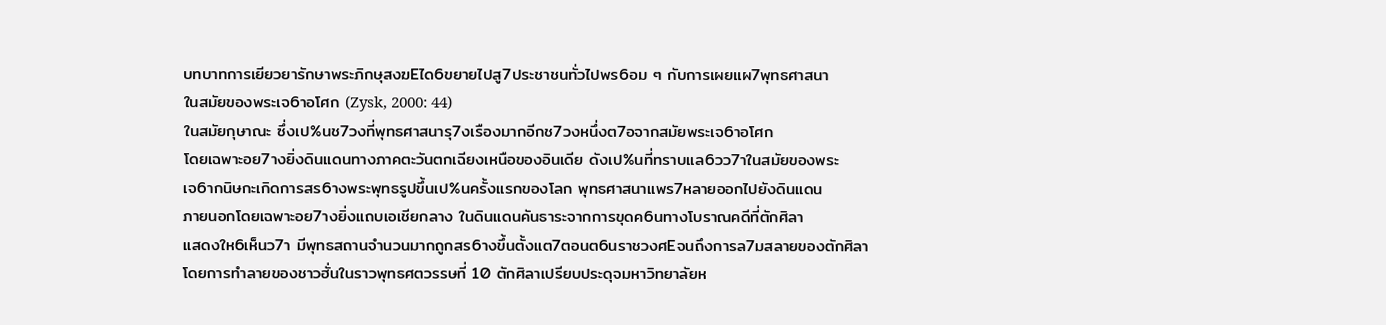บทบาทการเยียวยารักษาพระภิกษุสงฆEได6ขยายไปสู7ประชาชนทั่วไปพร6อม ๆ กับการเผยแผ7พุทธศาสนา
ในสมัยของพระเจ6าอโศก (Zysk, 2000: 44)
ในสมัยกุษาณะ ซึ่งเป%นช7วงที่พุทธศาสนารุ7งเรืองมากอีกช7วงหนึ่งต7อจากสมัยพระเจ6าอโศก
โดยเฉพาะอย7างยิ่งดินแดนทางภาคตะวันตกเฉียงเหนือของอินเดีย ดังเป%นที่ทราบแล6วว7าในสมัยของพระ
เจ6ากนิษกะเกิดการสร6างพระพุทธรูปขึ้นเป%นครั้งแรกของโลก พุทธศาสนาแพร7หลายออกไปยังดินแดน
ภายนอกโดยเฉพาะอย7างยิ่งแถบเอเชียกลาง ในดินแดนคันธาระจากการขุดค6นทางโบราณคดีที่ตักศิลา
แสดงให6เห็นว7า มีพุทธสถานจำนวนมากถูกสร6างขึ้นตั้งแต7ตอนต6นราชวงศEจนถึงการล7มสลายของตักศิลา
โดยการทำลายของชาวฮั่นในราวพุทธศตวรรษที่ 10 ตักศิลาเปรียบประดุจมหาวิทยาลัยห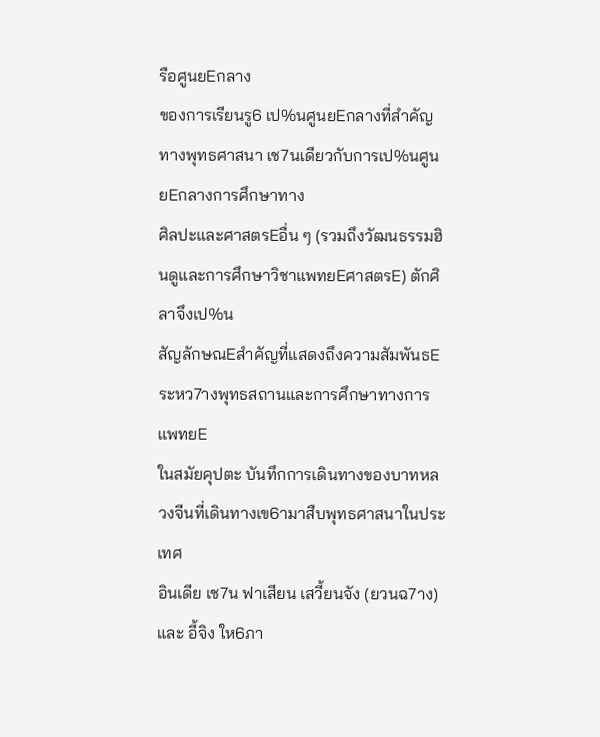รือศูนยEกลาง
ของการเรียนรู6 เป%นศูนยEกลางที่สำคัญทางพุทธศาสนา เช7นเดียวกับการเป%นศูนยEกลางการศึกษาทาง
ศิลปะและศาสตรEอื่น ๆ (รวมถึงวัฒนธรรมฮินดูและการศึกษาวิชาแพทยEศาสตรE) ตักศิลาจึงเป%น
สัญลักษณEสำคัญที่แสดงถึงความสัมพันธEระหว7างพุทธสถานและการศึกษาทางการแพทยE
ในสมัยคุปตะ บันทึกการเดินทางของบาทหลวงจีนที่เดินทางเข6ามาสืบพุทธศาสนาในประเทศ
อินเดีย เช7น ฟาเสียน เสวี้ยนจัง (ยวนฉ7าง) และ อี้จิง ให6ภา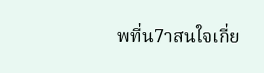พที่น7าสนใจเกี่ย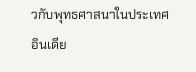วกับพุทธศาสนาในประเทศ
อินเดีย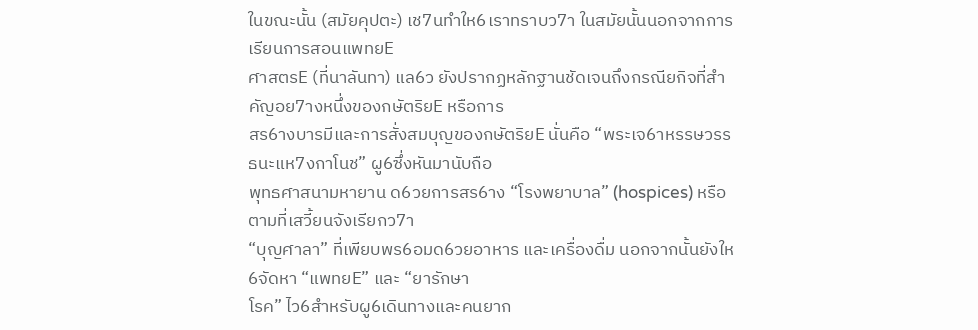ในขณะนั้น (สมัยคุปตะ) เช7นทำให6เราทราบว7า ในสมัยนั้นนอกจากการเรียนการสอนแพทยE
ศาสตรE (ที่นาลันทา) แล6ว ยังปรากฏหลักฐานชัดเจนถึงกรณียกิจที่สำคัญอย7างหนึ่งของกษัตริยE หรือการ
สร6างบารมีและการสั่งสมบุญของกษัตริยE นั่นคือ “พระเจ6าหรรษวรรธนะแห7งกาโนช” ผู6ซึ่งหันมานับถือ
พุทธศาสนามหายาน ด6วยการสร6าง “โรงพยาบาล” (hospices) หรือตามที่เสวี้ยนจังเรียกว7า
“บุญศาลา” ที่เพียบพร6อมด6วยอาหาร และเครื่องดื่ม นอกจากนั้นยังให6จัดหา “แพทยE” และ “ยารักษา
โรค” ไว6สำหรับผู6เดินทางและคนยาก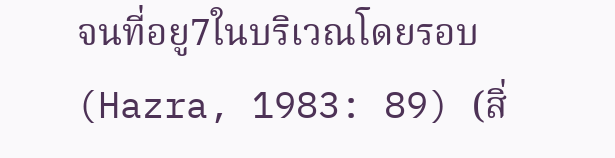จนที่อยู7ในบริเวณโดยรอบ (Hazra, 1983: 89) (สิ่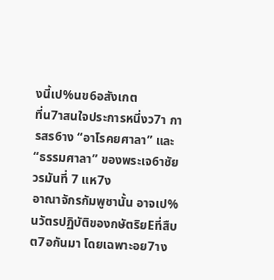งนี้เป%นข6อสังเกต
ที่น7าสนใจประการหนึ่งว7า การสร6าง “อาโรคยศาลา” และ “ธรรมศาลา” ของพระเจ6าชัยวรมันที่ 7 แห7ง
อาณาจักรกัมพูชานั้น อาจเป%นวัตรปฏิบัติของกษัตริยEที่สืบต7อกันมา โดยเฉพาะอย7าง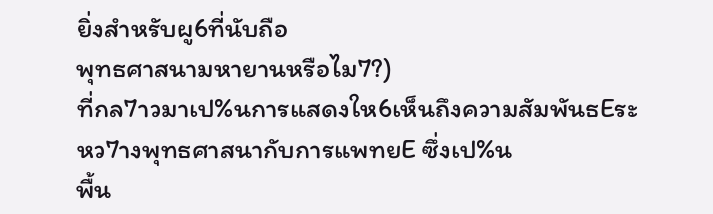ยิ่งสำหรับผู6ที่นับถือ
พุทธศาสนามหายานหรือไม7?)
ที่กล7าวมาเป%นการแสดงให6เห็นถึงความสัมพันธEระหว7างพุทธศาสนากับการแพทยE ซึ่งเป%น
พื้น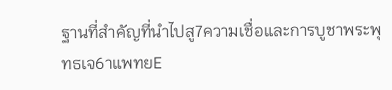ฐานที่สำคัญที่นำไปสู7ความเชื่อและการบูชาพระพุทธเจ6าแพทยE